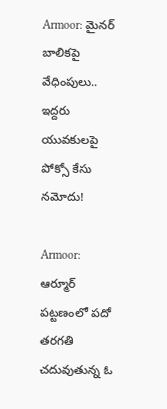Armoor: మైనర్ బాలికపై వేధింపులు.. ఇద్దరు యువకులపై పోక్సో కేసు నమోదు!

Armoor: ఆర్మూర్ పట్టణంలో పదో తరగతి చదువుతున్న ఓ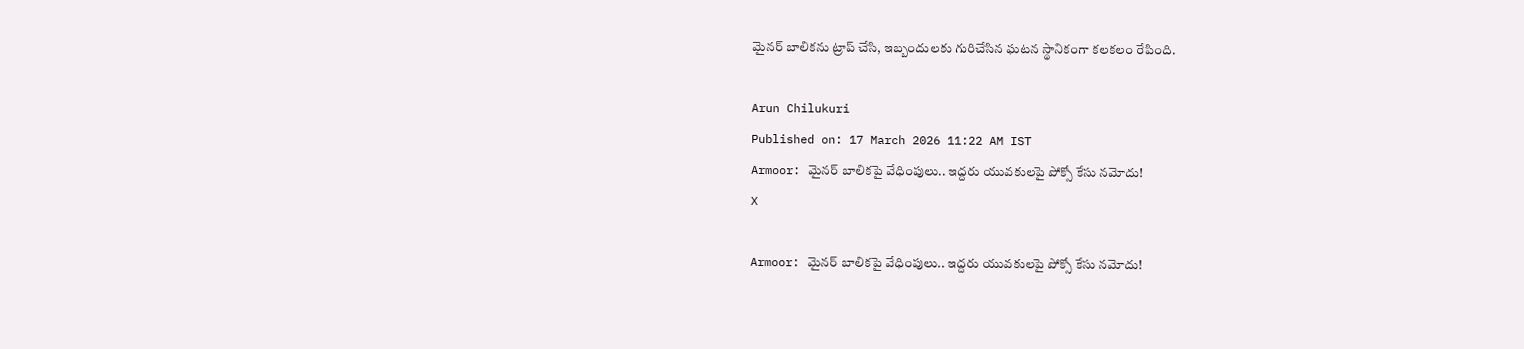మైనర్ బాలికను ట్రాప్ చేసి, ఇబ్బందులకు గురిచేసిన ఘటన స్థానికంగా కలకలం రేపింది.

Arun Chilukuri
Published on: 17 March 2026 11:22 AM IST
Armoor: మైనర్ బాలికపై వేధింపులు.. ఇద్దరు యువకులపై పోక్సో కేసు నమోదు!
X

Armoor: మైనర్ బాలికపై వేధింపులు.. ఇద్దరు యువకులపై పోక్సో కేసు నమోదు!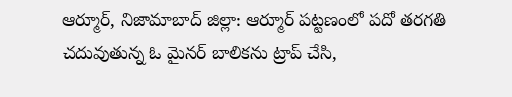ఆర్మూర్, నిజామాబాద్ జిల్లా: ఆర్మూర్ పట్టణంలో పదో తరగతి చదువుతున్న ఓ మైనర్ బాలికను ట్రాప్ చేసి,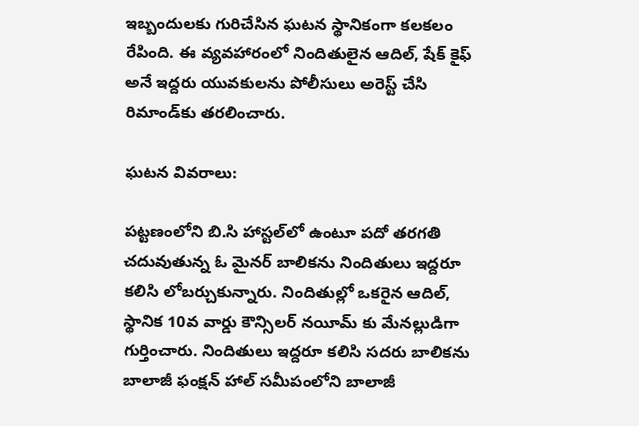ఇబ్బందులకు గురిచేసిన ఘటన స్థానికంగా కలకలం రేపింది. ఈ వ్యవహారంలో నిందితులైన ఆదిల్, షేక్ కైఫ్ అనే ఇద్దరు యువకులను పోలీసులు అరెస్ట్ చేసి రిమాండ్‌కు తరలించారు.

ఘటన వివరాలు:

పట్టణంలోని బి.సి హాస్టల్‌లో ఉంటూ పదో తరగతి చదువుతున్న ఓ మైనర్ బాలికను నిందితులు ఇద్దరూ కలిసి లోబర్చుకున్నారు. నిందితుల్లో ఒకరైన ఆదిల్, స్థానిక 10వ వార్డు కౌన్సిలర్ నయీమ్ కు మేనల్లుడిగా గుర్తించారు. నిందితులు ఇద్దరూ కలిసి సదరు బాలికను బాలాజీ ఫంక్షన్ హాల్ సమీపంలోని బాలాజీ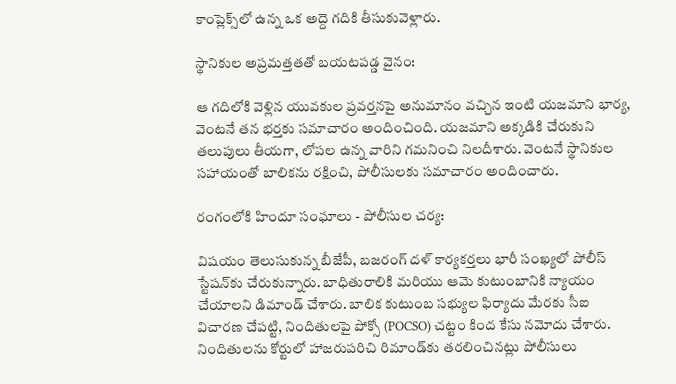కాంప్లెక్స్‌లో ఉన్న ఒక అద్దె గదికి తీసుకువెళ్లారు.

స్థానికుల అప్రమత్తతతో బయటపడ్డ వైనం:

ఆ గదిలోకి వెళ్లిన యువకుల ప్రవర్తనపై అనుమానం వచ్చిన ఇంటి యజమాని భార్య, వెంటనే తన భర్తకు సమాచారం అందించింది. యజమాని అక్కడికి చేరుకుని తలుపులు తీయగా, లోపల ఉన్న వారిని గమనించి నిలదీశారు. వెంటనే స్థానికుల సహాయంతో బాలికను రక్షించి, పోలీసులకు సమాచారం అందించారు.

రంగంలోకి హిందూ సంఘాలు - పోలీసుల చర్య:

విషయం తెలుసుకున్న బీజేపీ, బజరంగ్ దళ్ కార్యకర్తలు భారీ సంఖ్యలో పోలీస్ స్టేషన్‌కు చేరుకున్నారు. బాధితురాలికి మరియు ఆమె కుటుంబానికి న్యాయం చేయాలని డిమాండ్ చేశారు. బాలిక కుటుంబ సభ్యుల ఫిర్యాదు మేరకు సీఐ విచారణ చేపట్టి, నిందితులపై పోక్సో (POCSO) చట్టం కింద కేసు నమోదు చేశారు. నిందితులను కోర్టులో హాజరుపరిచి రిమాండ్‌కు తరలించినట్లు పోలీసులు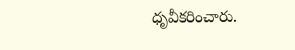ధృవీకరించారు.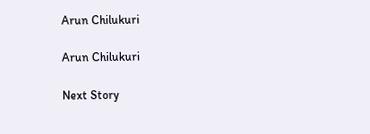Arun Chilukuri

Arun Chilukuri

Next Story